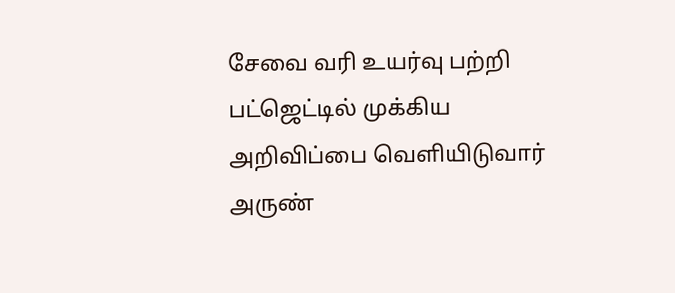சேவை வரி உயர்வு பற்றி பட்ஜெட்டில் முக்கிய அறிவிப்பை வெளியிடுவார் அருண்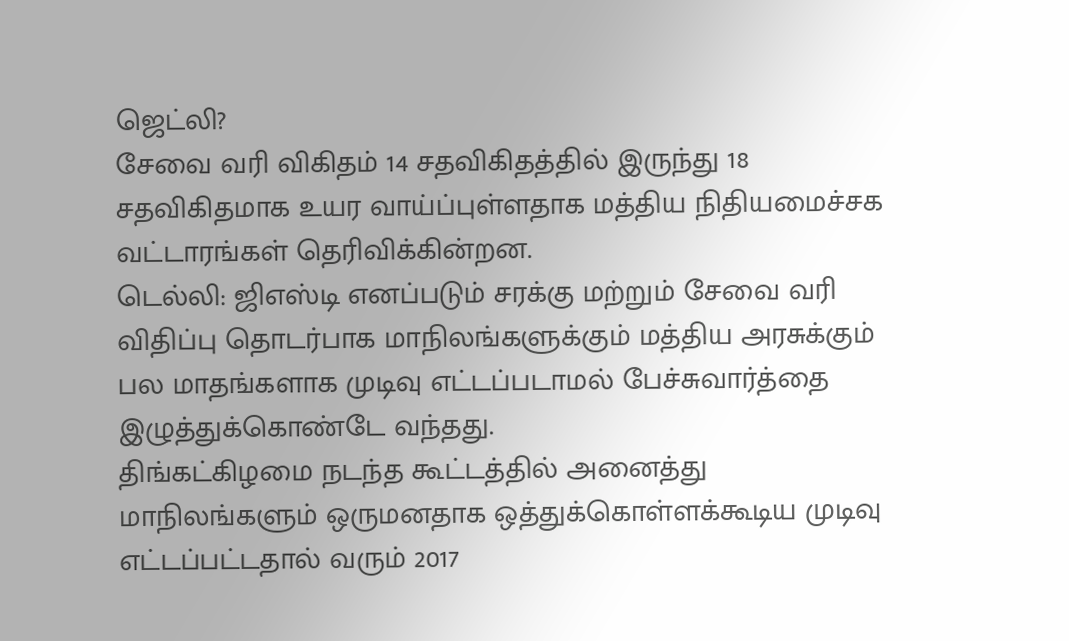ஜெட்லி?
சேவை வரி விகிதம் 14 சதவிகிதத்தில் இருந்து 18 சதவிகிதமாக உயர வாய்ப்புள்ளதாக மத்திய நிதியமைச்சக வட்டாரங்கள் தெரிவிக்கின்றன.
டெல்லி: ஜிஎஸ்டி எனப்படும் சரக்கு மற்றும் சேவை வரி விதிப்பு தொடர்பாக மாநிலங்களுக்கும் மத்திய அரசுக்கும் பல மாதங்களாக முடிவு எட்டப்படாமல் பேச்சுவார்த்தை இழுத்துக்கொண்டே வந்தது.
திங்கட்கிழமை நடந்த கூட்டத்தில் அனைத்து மாநிலங்களும் ஒருமனதாக ஒத்துக்கொள்ளக்கூடிய முடிவு எட்டப்பட்டதால் வரும் 2017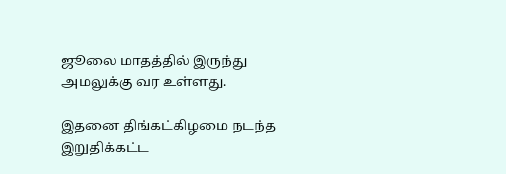ஜூலை மாதத்தில் இருந்து அமலுக்கு வர உள்ளது.

இதனை திங்கட்கிழமை நடந்த இறுதிக்கட்ட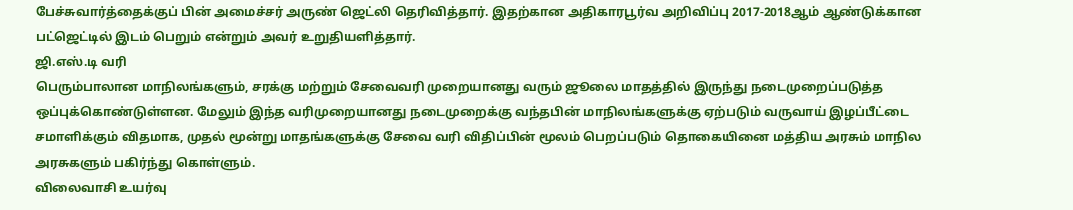பேச்சுவார்த்தைக்குப் பின் அமைச்சர் அருண் ஜெட்லி தெரிவித்தார். இதற்கான அதிகாரபூர்வ அறிவிப்பு 2017-2018ஆம் ஆண்டுக்கான பட்ஜெட்டில் இடம் பெறும் என்றும் அவர் உறுதியளித்தார்.
ஜி.எஸ்.டி வரி
பெரும்பாலான மாநிலங்களும், சரக்கு மற்றும் சேவைவரி முறையானது வரும் ஜூலை மாதத்தில் இருந்து நடைமுறைப்படுத்த ஒப்புக்கொண்டுள்ளன. மேலும் இந்த வரிமுறையானது நடைமுறைக்கு வந்தபின் மாநிலங்களுக்கு ஏற்படும் வருவாய் இழப்பீட்டை சமாளிக்கும் விதமாக, முதல் மூன்று மாதங்களுக்கு சேவை வரி விதிப்பின் மூலம் பெறப்படும் தொகையினை மத்திய அரசும் மாநில அரசுகளும் பகிர்ந்து கொள்ளும்.
விலைவாசி உயர்வு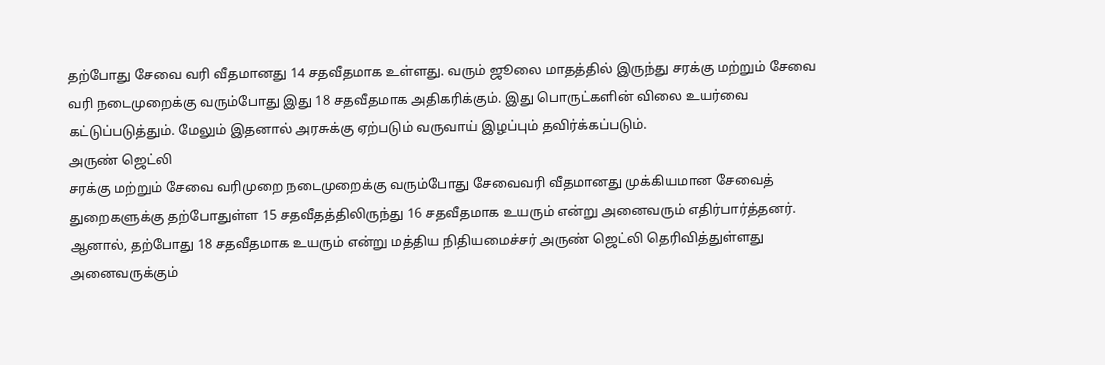தற்போது சேவை வரி வீதமானது 14 சதவீதமாக உள்ளது. வரும் ஜூலை மாதத்தில் இருந்து சரக்கு மற்றும் சேவை வரி நடைமுறைக்கு வரும்போது இது 18 சதவீதமாக அதிகரிக்கும். இது பொருட்களின் விலை உயர்வை கட்டுப்படுத்தும். மேலும் இதனால் அரசுக்கு ஏற்படும் வருவாய் இழப்பும் தவிர்க்கப்படும்.
அருண் ஜெட்லி
சரக்கு மற்றும் சேவை வரிமுறை நடைமுறைக்கு வரும்போது சேவைவரி வீதமானது முக்கியமான சேவைத் துறைகளுக்கு தற்போதுள்ள 15 சதவீதத்திலிருந்து 16 சதவீதமாக உயரும் என்று அனைவரும் எதிர்பார்த்தனர். ஆனால், தற்போது 18 சதவீதமாக உயரும் என்று மத்திய நிதியமைச்சர் அருண் ஜெட்லி தெரிவித்துள்ளது அனைவருக்கும்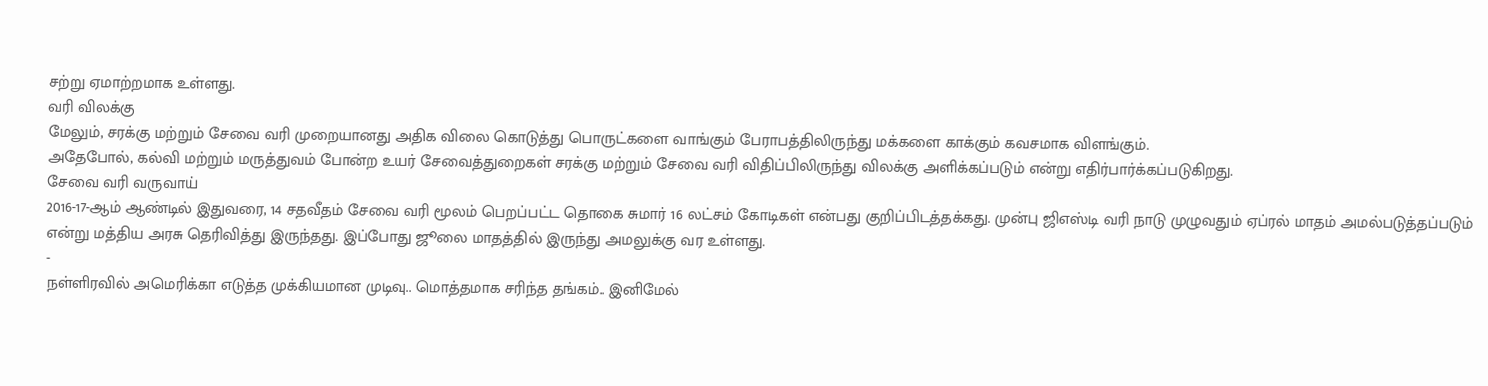சற்று ஏமாற்றமாக உள்ளது.
வரி விலக்கு
மேலும், சரக்கு மற்றும் சேவை வரி முறையானது அதிக விலை கொடுத்து பொருட்களை வாங்கும் பேராபத்திலிருந்து மக்களை காக்கும் கவசமாக விளங்கும்.
அதேபோல், கல்வி மற்றும் மருத்துவம் போன்ற உயர் சேவைத்துறைகள் சரக்கு மற்றும் சேவை வரி விதிப்பிலிருந்து விலக்கு அளிக்கப்படும் என்று எதிர்பார்க்கப்படுகிறது.
சேவை வரி வருவாய்
2016-17-ஆம் ஆண்டில் இதுவரை, 14 சதவீதம் சேவை வரி மூலம் பெறப்பட்ட தொகை சுமார் 16 லட்சம் கோடிகள் என்பது குறிப்பிடத்தக்கது. முன்பு ஜிஎஸ்டி வரி நாடு முழுவதும் ஏப்ரல் மாதம் அமல்படுத்தப்படும் என்று மத்திய அரசு தெரிவித்து இருந்தது. இப்போது ஜூலை மாதத்தில் இருந்து அமலுக்கு வர உள்ளது.
-
நள்ளிரவில் அமெரிக்கா எடுத்த முக்கியமான முடிவு.. மொத்தமாக சரிந்த தங்கம்.. இனிமேல்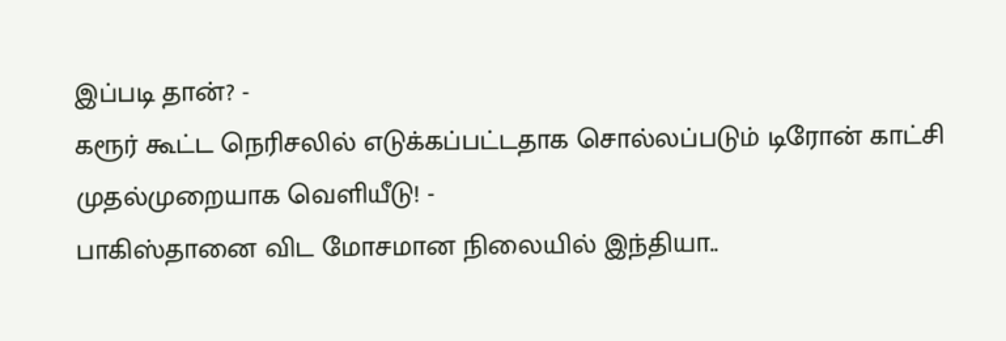இப்படி தான்? -
கரூர் கூட்ட நெரிசலில் எடுக்கப்பட்டதாக சொல்லப்படும் டிரோன் காட்சி முதல்முறையாக வெளியீடு! -
பாகிஸ்தானை விட மோசமான நிலையில் இந்தியா..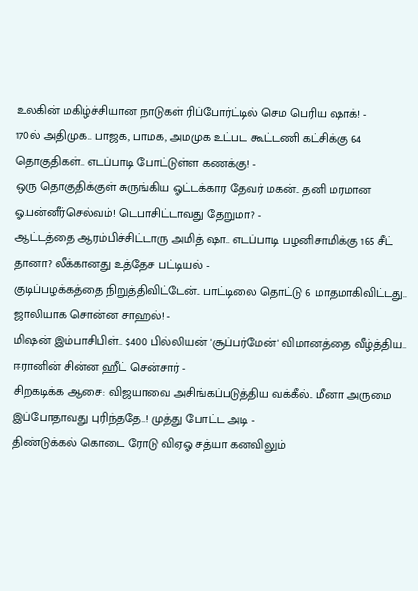உலகின் மகிழ்ச்சியான நாடுகள் ரிப்போர்ட்டில் செம பெரிய ஷாக்! -
170ல் அதிமுக.. பாஜக, பாமக, அமமுக உட்பட கூட்டணி கட்சிக்கு 64 தொகுதிகள்.. எடப்பாடி போட்டுள்ள கணக்கு! -
ஒரு தொகுதிக்குள் சுருங்கிய ஓட்டக்கார தேவர் மகன்.. தனி மரமான ஓ.பன்னீர்செல்வம்! டெபாசிட்டாவது தேறுமா? -
ஆட்டத்தை ஆரம்பிச்சிட்டாரு அமித் ஷா.. எடப்பாடி பழனிசாமிக்கு 165 சீட் தானா? லீக்கானது உத்தேச பட்டியல் -
குடிப்பழக்கத்தை நிறுத்திவிட்டேன்.. பாட்டிலை தொட்டு 6 மாதமாகிவிட்டது.. ஜாலியாக சொன்ன சாஹல்! -
மிஷன் இம்பாசிபிள்.. $400 பில்லியன் 'சூப்பர்மேன்' விமானத்தை வீழ்த்திய.. ஈரானின் சின்ன ஹீட் சென்சார் -
சிறகடிக்க ஆசை: விஜயாவை அசிங்கப்படுத்திய வக்கீல்.. மீனா அருமை இப்போதாவது புரிந்ததே..! முத்து போட்ட அடி -
திண்டுக்கல் கொடை ரோடு விஏஓ சத்யா கனவிலும்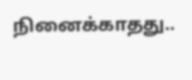நினைக்காதது..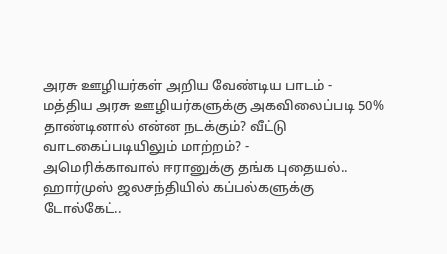அரசு ஊழியர்கள் அறிய வேண்டிய பாடம் -
மத்திய அரசு ஊழியர்களுக்கு அகவிலைப்படி 50% தாண்டினால் என்ன நடக்கும்? வீட்டு வாடகைப்படியிலும் மாற்றம்? -
அமெரிக்காவால் ஈரானுக்கு தங்க புதையல்.. ஹார்முஸ் ஜலசந்தியில் கப்பல்களுக்கு டோல்கேட்..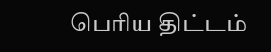பெரிய திட்டம்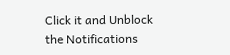Click it and Unblock the Notifications